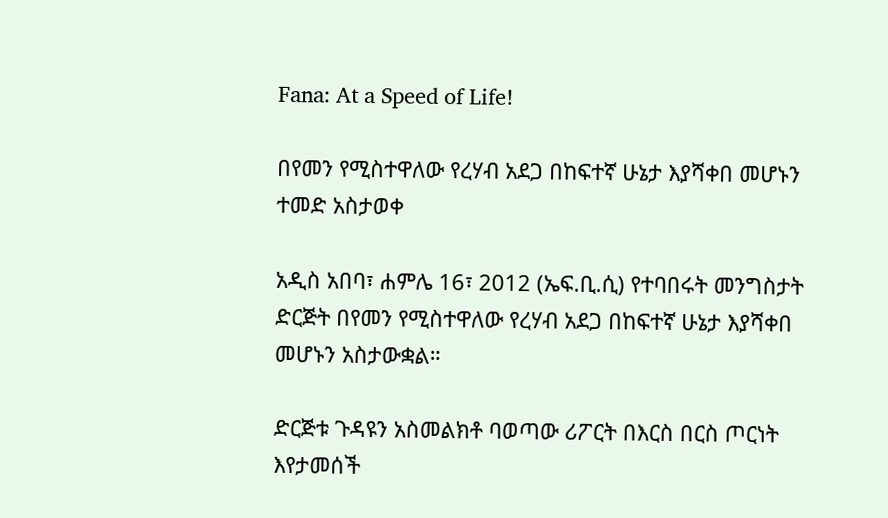Fana: At a Speed of Life!

በየመን የሚስተዋለው የረሃብ አደጋ በከፍተኛ ሁኔታ እያሻቀበ መሆኑን ተመድ አስታወቀ

አዲስ አበባ፣ ሐምሌ 16፣ 2012 (ኤፍ.ቢ.ሲ) የተባበሩት መንግስታት ድርጅት በየመን የሚስተዋለው የረሃብ አደጋ በከፍተኛ ሁኔታ እያሻቀበ መሆኑን አስታውቋል።

ድርጅቱ ጉዳዩን አስመልክቶ ባወጣው ሪፖርት በእርስ በርስ ጦርነት እየታመሰች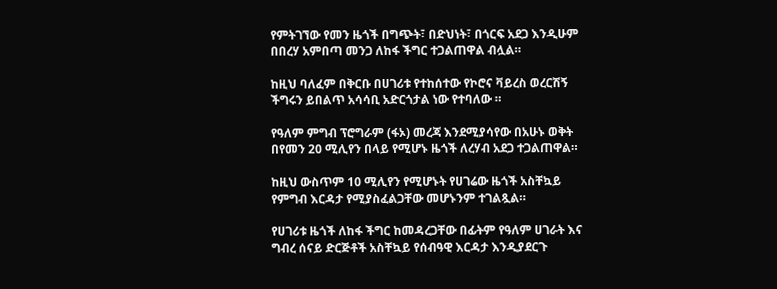የምትገኘው የመን ዜጎች በግጭት፣ በድህነት፣ በጎርፍ አደጋ እንዲሁም በበረሃ አምበጣ መንጋ ለከፋ ችግር ተጋልጠዋል ብሏል።

ከዚህ ባለፈም በቅርቡ በሀገሪቱ የተከሰተው የኮሮና ቫይረስ ወረርሽኝ ችግሩን ይበልጥ አሳሳቢ አድርጎታል ነው የተባለው ።

የዓለም ምግብ ፕሮግራም (ፋኦ) መረጃ እንደሚያሳየው በአሁኑ ወቅት በየመን 20 ሚሊየን በላይ የሚሆኑ ዜጎች ለረሃብ አደጋ ተጋልጠዋል።

ከዚህ ውስጥም 10 ሚሊየን የሚሆኑት የሀገሬው ዜጎች አስቸኳይ የምግብ እርዳታ የሚያስፈልጋቸው መሆኑንም ተገልጿል።

የሀገሪቱ ዜጎች ለከፋ ችግር ከመዳረጋቸው በፊትም የዓለም ሀገራት እና ግብረ ሰናይ ድርጅቶች አስቸኳይ የሰብዓዊ እርዳታ እንዲያደርጉ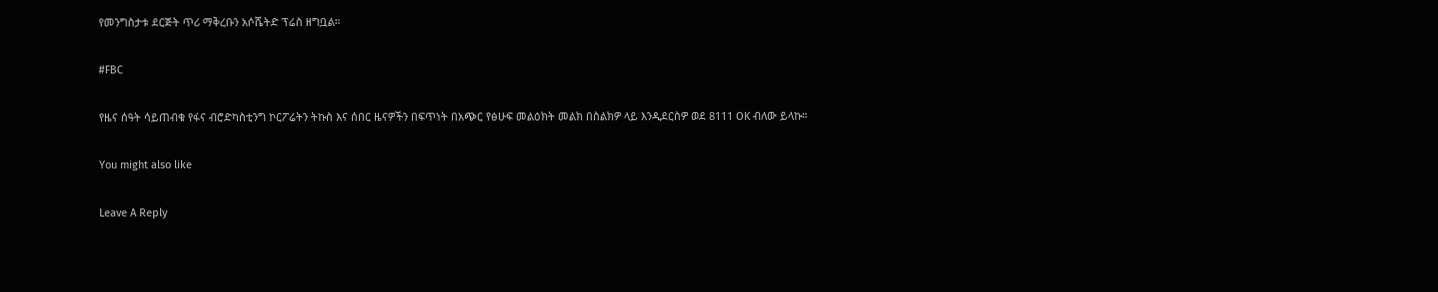የመንግስታቱ ደርጅት ጥሪ ማቅረቡን አሶሼትድ ፕሬስ ዘግቧል።

#FBC

የዜና ሰዓት ሳይጠብቁ የፋና ብሮድካስቲንግ ኮርፖሬትን ትኩስ እና ሰበር ዜናዎችን በፍጥነት በአጭር የፅሁፍ መልዕክት መልክ በስልክዎ ላይ እንዲደርስዎ ወደ 8111 OK ብለው ይላኩ።

You might also like

Leave A Reply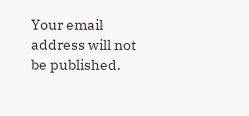Your email address will not be published.